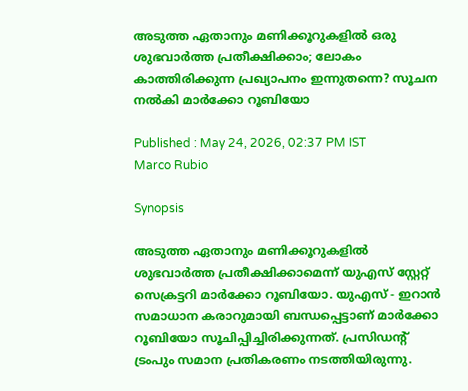അടുത്ത ഏതാനും മണിക്കൂറുകളിൽ ഒരു ശുഭവാർത്ത പ്രതീക്ഷിക്കാം; ലോകം കാത്തിരിക്കുന്ന പ്രഖ്യാപനം ഇന്നുതന്നെ? സൂചന നൽകി മാർക്കോ റൂബിയോ

Published : May 24, 2026, 02:37 PM IST
Marco Rubio

Synopsis

അടുത്ത ഏതാനും മണിക്കൂറുകളിൽ ശുഭവാർത്ത പ്രതീക്ഷിക്കാമെന്ന് യുഎസ് സ്റ്റേറ്റ് സെക്രട്ടറി മാർക്കോ റൂബിയോ. യുഎസ് - ഇറാൻ സമാധാന കരാറുമായി ബന്ധപ്പെട്ടാണ് മാർക്കോ റൂബിയോ സൂചിപ്പിച്ചിരിക്കുന്നത്. പ്രസിഡൻ്റ് ട്രംപും സമാന പ്രതികരണം നടത്തിയിരുന്നു.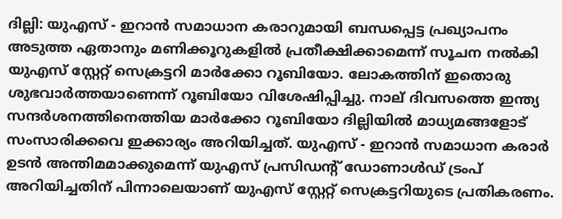ദില്ലി: യുഎസ് - ഇറാൻ സമാധാന കരാറുമായി ബന്ധപ്പെട്ട പ്രഖ്യാപനം അടുത്ത ഏതാനും മണിക്കൂറുകളിൽ പ്രതീക്ഷിക്കാമെന്ന് സൂചന നൽകി യുഎസ് സ്റ്റേറ്റ് സെക്രട്ടറി മാർക്കോ റൂബിയോ. ലോകത്തിന് ഇതൊരു ശുഭവാർത്തയാണെന്ന് റൂബിയോ വിശേഷിപ്പിച്ചു. നാല് ദിവസത്തെ ഇന്ത്യ സന്ദർശനത്തിനെത്തിയ മാർക്കോ റൂബിയോ ദില്ലിയിൽ മാധ്യമങ്ങളോട് സംസാരിക്കവെ ഇക്കാര്യം അറിയിച്ചത്. യുഎസ് - ഇറാൻ സമാധാന കരാർ ഉടൻ അന്തിമമാക്കുമെന്ന് യുഎസ് പ്രസിഡൻ്റ് ഡോണാൾഡ് ട്രംപ് അറിയിച്ചതിന് പിന്നാലെയാണ് യുഎസ് സ്റ്റേറ്റ് സെക്രട്ടറിയുടെ പ്രതികരണം.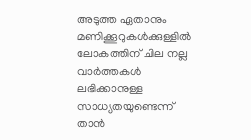അടുത്ത ഏതാനും മണിക്കൂറുകൾക്കുള്ളിൽ ലോകത്തിന് ചില നല്ല വാർത്തകൾ ലഭിക്കാനുള്ള സാധ്യതയുണ്ടെന്ന് താൻ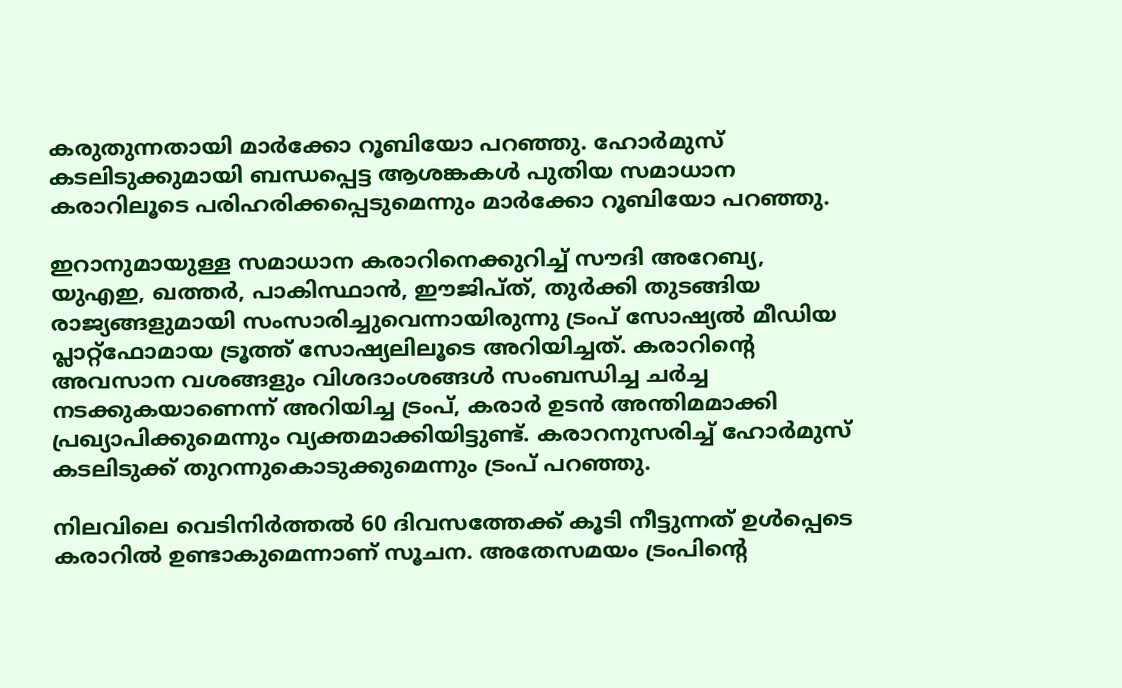കരുതുന്നതായി മാർക്കോ റൂബിയോ പറഞ്ഞു. ഹോർമുസ് കടലിടുക്കുമായി ബന്ധപ്പെട്ട ആശങ്കകൾ പുതിയ സമാധാന കരാറിലൂടെ പരിഹരിക്കപ്പെടുമെന്നും മാർക്കോ റൂബിയോ പറഞ്ഞു.

ഇറാനുമായുള്ള സമാധാന കരാറിനെക്കുറിച്ച് സൗദി അറേബ്യ, യുഎഇ, ഖത്തർ, പാകിസ്ഥാൻ, ഈജിപ്ത്, തുർക്കി തുടങ്ങിയ രാജ്യങ്ങളുമായി സംസാരിച്ചുവെന്നായിരുന്നു ട്രംപ് സോഷ്യൽ മീഡിയ പ്ലാറ്റ്ഫോമായ ട്രൂത്ത് സോഷ്യലിലൂടെ അറിയിച്ചത്. കരാറിന്റെ അവസാന വശങ്ങളും വിശദാംശങ്ങൾ സംബന്ധിച്ച ചർച്ച നടക്കുകയാണെന്ന് അറിയിച്ച ട്രംപ്, കരാർ ഉടൻ അന്തിമമാക്കി പ്രഖ്യാപിക്കുമെന്നും വ്യക്തമാക്കിയിട്ടുണ്ട്. കരാറനുസരിച്ച് ഹോർമുസ് കടലിടുക്ക് തുറന്നുകൊടുക്കുമെന്നും ട്രംപ് പറഞ്ഞു.

നിലവിലെ വെടിനിർത്തൽ 60 ദിവസത്തേക്ക് കൂടി നീട്ടുന്നത് ഉൾപ്പെടെ കരാറിൽ ഉണ്ടാകുമെന്നാണ് സൂചന. അതേസമയം ട്രംപിൻ്റെ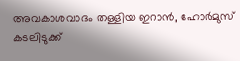അവകാശവാദം തള്ളിയ ഇറാൻ, ഹോർമുസ് കടലിടുക്ക്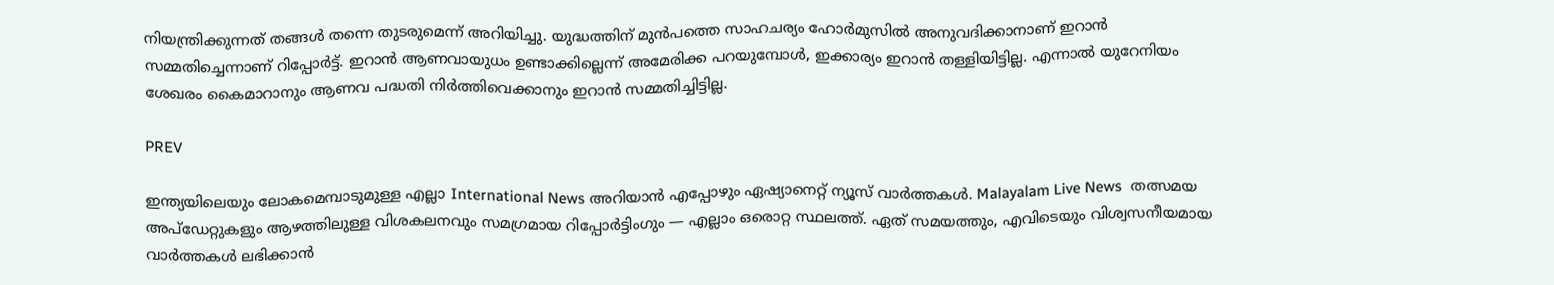നിയന്ത്രിക്കുന്നത് തങ്ങൾ തന്നെ തുടരുമെന്ന് അറിയിച്ചു. യുദ്ധത്തിന് മുൻപത്തെ സാഹചര്യം ഹോർമുസിൽ അനുവദിക്കാനാണ് ഇറാൻ സമ്മതിച്ചെന്നാണ് റിപ്പോർട്ട്. ഇറാൻ ആണവായുധം ഉണ്ടാക്കില്ലെന്ന് അമേരിക്ക പറയുമ്പോൾ, ഇക്കാര്യം ഇറാൻ തള്ളിയിട്ടില്ല. എന്നാൽ യുറേനിയം ശേഖരം കൈമാറാനും ആണവ പദ്ധതി നിർത്തിവെക്കാനും ഇറാൻ സമ്മതിച്ചിട്ടില്ല.

PREV

ഇന്ത്യയിലെയും ലോകമെമ്പാടുമുള്ള എല്ലാ International News അറിയാൻ എപ്പോഴും ഏഷ്യാനെറ്റ് ന്യൂസ് വാർത്തകൾ. Malayalam Live News  തത്സമയ അപ്‌ഡേറ്റുകളും ആഴത്തിലുള്ള വിശകലനവും സമഗ്രമായ റിപ്പോർട്ടിംഗും — എല്ലാം ഒരൊറ്റ സ്ഥലത്ത്. ഏത് സമയത്തും, എവിടെയും വിശ്വസനീയമായ വാർത്തകൾ ലഭിക്കാൻ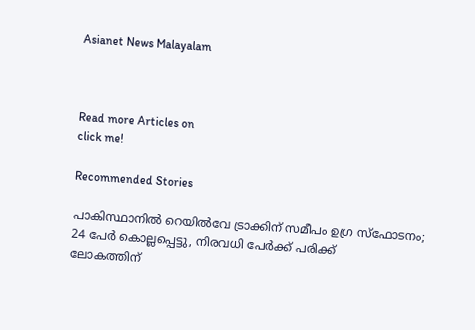Asianet News Malayalam



Read more Articles on
click me!

Recommended Stories

പാകിസ്ഥാനിൽ റെയിൽവേ ട്രാക്കിന് സമീപം ഉഗ്ര സ്ഫോടനം; 24 പേർ കൊല്ലപ്പെട്ടു, നിരവധി പേർക്ക് പരിക്ക്
ലോകത്തിന്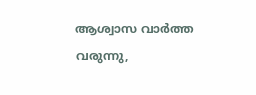ആശ്വാസ വാർത്ത വരുന്നു,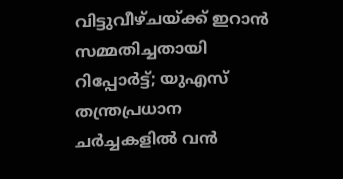വിട്ടുവീഴ്ചയ്ക്ക് ഇറാൻ സമ്മതിച്ചതായി റിപ്പോർട്ട്; യുഎസ് തന്ത്രപ്രധാന ചർച്ചകളിൽ വൻ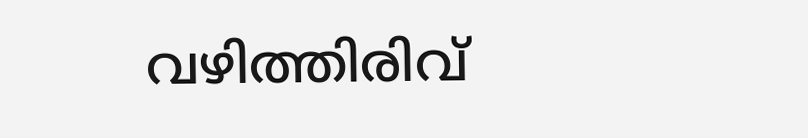വഴിത്തിരിവ്